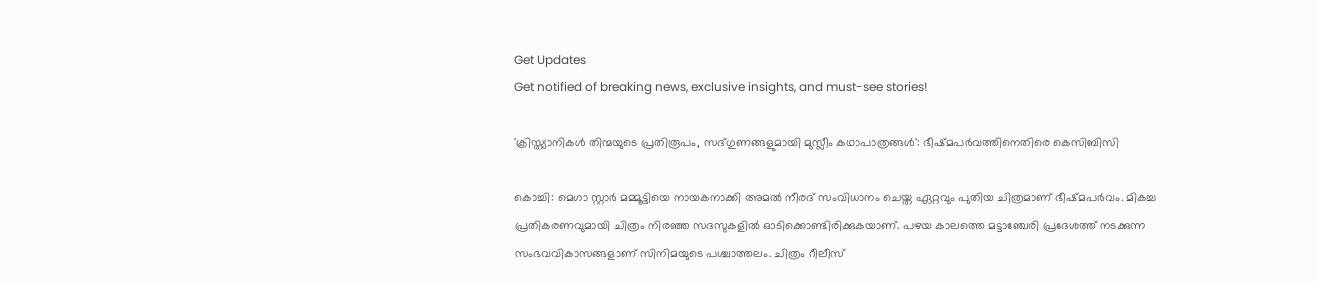Get Updates
Get notified of breaking news, exclusive insights, and must-see stories!

'ക്രിസ്ത്യാനികള്‍ തിന്മയുടെ പ്രതിരൂപം, സദ്ഗുണങ്ങളുമായി മുസ്ലീം കഥാപാത്രങ്ങള്‍': ഭീഷ്മപര്‍വത്തിനെതിരെ കെസിബിസി

കൊച്ചി: മെഗാ സ്റ്റാര്‍ മമ്മൂട്ടിയെ നായകനാക്കി അമല്‍ നീരദ് സംവിധാനം ചെയ്ത ഏറ്റവും പുതിയ ചിത്രമാണ് ഭീഷ്മപര്‍വം. മികച്ച പ്രതികരണവുമായി ചിത്രം നിരഞ്ഞ സദസുകളില്‍ ഓടിക്കൊണ്ടിരിക്കുകയാണ്. പഴയ കാലത്തെ മട്ടാഞ്ചേരി പ്രദേശത്ത് നടക്കുന്ന സംഭവവികാസങ്ങളാണ് സിനിമയുടെ പശ്ചാത്തലം. ചിത്രം റീലീസ്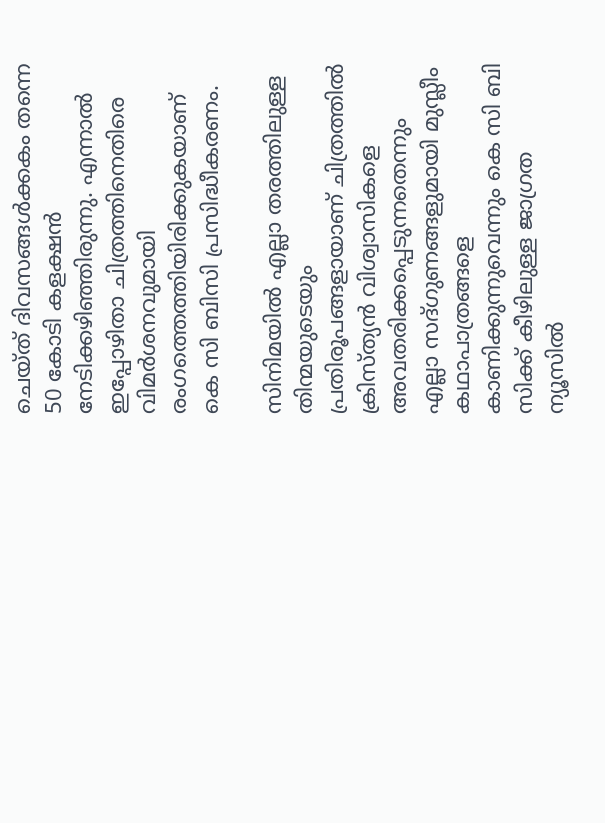ചെയ്ത് ദിവസങ്ങള്‍ക്കകം തന്നെ 50 കോടി കളക്ഷന്‍ നേടിക്കഴിഞ്ഞിരുന്നു. എന്നാല്‍ ഇപ്പോഴിതാ ചിത്രത്തിനെതിരെ വിമര്‍ശനവുമായി രംഗത്തെത്തിയിരിക്കുകയാണ് കെ സി ബിസി പ്രസിദ്ധീകരണം.

സിനിമയില്‍ എല്ലാ തരത്തിലുള്ള തിന്മയുടെയും പ്രതിരൂപങ്ങളായാണ് ചിത്രത്തില്‍ ക്രിസ്ത്യന്‍ വിശ്വാസികളെ അവതരിക്കപ്പെടുന്നതെന്നും എല്ലാ സദ്ഗുണങ്ങളുമായി മുസ്ലീം കഥാപാത്രങ്ങളെ കാണിക്കുന്നുവെന്നും കെ സി ബി സിക്ക് കീഴിലുള്ള ജാഗ്രത ന്യൂസില്‍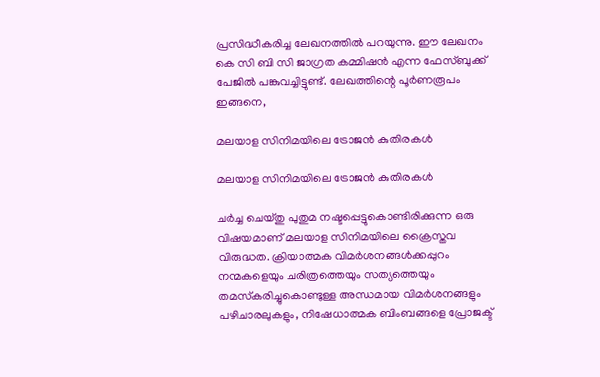പ്രസിദ്ധീകരിച്ച ലേഖനത്തില്‍ പറയുന്നു. ഈ ലേഖനം കെ സി ബി സി ജാഗ്രത കമ്മിഷന്‍ എന്ന ഫേസ്ബുക്ക് പേജില്‍ പങ്കുവച്ചിട്ടുണ്ട്. ലേഖത്തിന്റെ പൂര്‍ണരൂപം ഇങ്ങനെ,

മലയാള സിനിമയിലെ ട്രോജന്‍ കുതിരകള്‍

മലയാള സിനിമയിലെ ട്രോജന്‍ കുതിരകള്‍

ചര്‍ച്ച ചെയ്തു പുതുമ നഷ്ടപ്പെട്ടുകൊണ്ടിരിക്കുന്ന ഒരു വിഷയമാണ് മലയാള സിനിമയിലെ ക്രൈസ്തവ വിരുദ്ധത. ക്രിയാത്മക വിമര്‍ശനങ്ങള്‍ക്കപ്പുറം നന്മകളെയും ചരിത്രത്തെയും സത്യത്തെയും തമസ്‌കരിച്ചുകൊണ്ടുള്ള അന്ധമായ വിമര്‍ശനങ്ങളും പഴിചാരലുകളും, നിഷേധാത്മക ബിംബങ്ങളെ പ്രോജക്ട്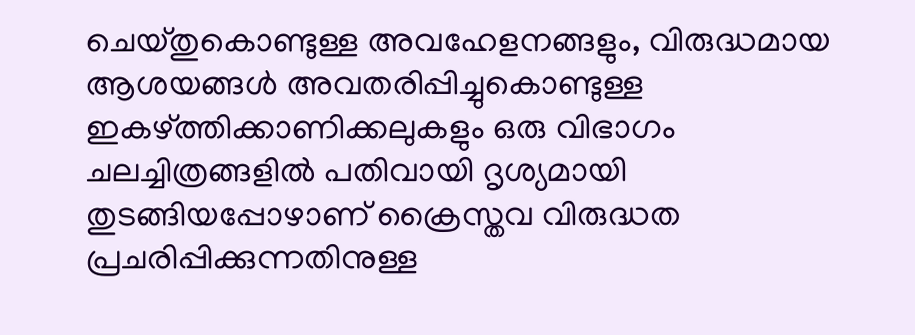ചെയ്തുകൊണ്ടുള്ള അവഹേളനങ്ങളും, വിരുദ്ധമായ ആശയങ്ങള്‍ അവതരിപ്പിച്ചുകൊണ്ടുള്ള ഇകഴ്ത്തിക്കാണിക്കലുകളും ഒരു വിഭാഗം ചലച്ചിത്രങ്ങളില്‍ പതിവായി ദൃശ്യമായി തുടങ്ങിയപ്പോഴാണ് ക്രൈസ്തവ വിരുദ്ധത പ്രചരിപ്പിക്കുന്നതിനുള്ള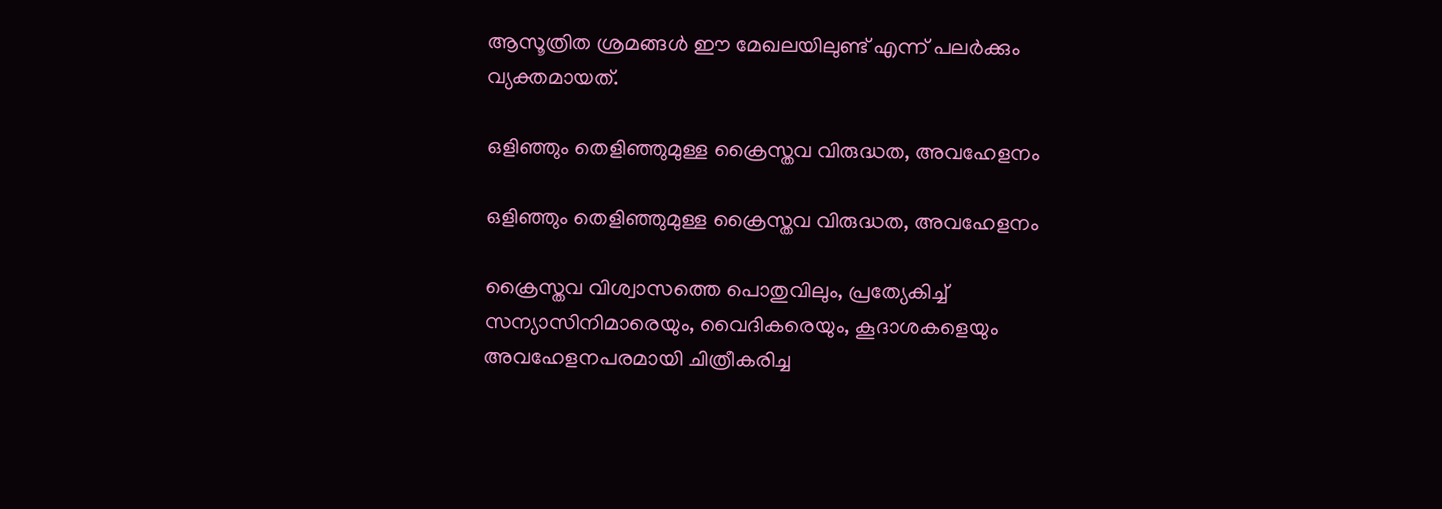ആസൂത്രിത ശ്രമങ്ങള്‍ ഈ മേഖലയിലുണ്ട് എന്ന് പലര്‍ക്കും വ്യക്തമായത്.

ഒളിഞ്ഞും തെളിഞ്ഞുമുള്ള ക്രൈസ്തവ വിരുദ്ധത, അവഹേളനം

ഒളിഞ്ഞും തെളിഞ്ഞുമുള്ള ക്രൈസ്തവ വിരുദ്ധത, അവഹേളനം

ക്രൈസ്തവ വിശ്വാസത്തെ പൊതുവിലും, പ്രത്യേകിച്ച് സന്യാസിനിമാരെയും, വൈദികരെയും, കൂദാശകളെയും അവഹേളനപരമായി ചിത്രീകരിച്ച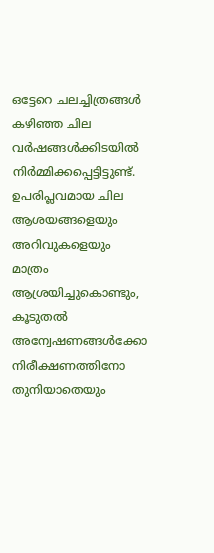ഒട്ടേറെ ചലച്ചിത്രങ്ങള്‍ കഴിഞ്ഞ ചില വര്‍ഷങ്ങള്‍ക്കിടയില്‍ നിര്‍മ്മിക്കപ്പെട്ടിട്ടുണ്ട്. ഉപരിപ്ലവമായ ചില ആശയങ്ങളെയും അറിവുകളെയും മാത്രം ആശ്രയിച്ചുകൊണ്ടും, കൂടുതല്‍ അന്വേഷണങ്ങള്‍ക്കോ നിരീക്ഷണത്തിനോ തുനിയാതെയും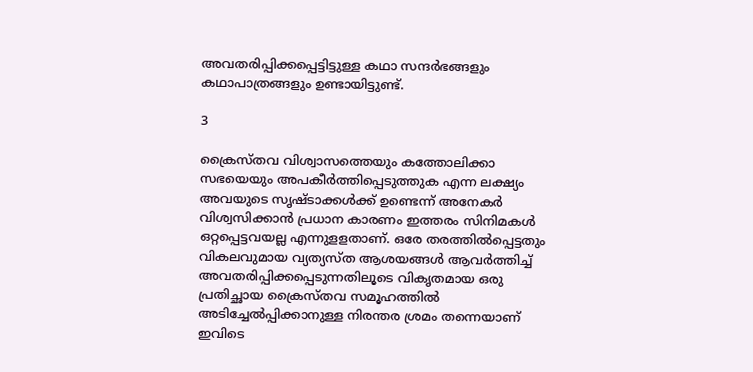അവതരിപ്പിക്കപ്പെട്ടിട്ടുള്ള കഥാ സന്ദര്‍ഭങ്ങളും കഥാപാത്രങ്ങളും ഉണ്ടായിട്ടുണ്ട്.

3

ക്രൈസ്തവ വിശ്വാസത്തെയും കത്തോലിക്കാ സഭയെയും അപകീര്‍ത്തിപ്പെടുത്തുക എന്ന ലക്ഷ്യം അവയുടെ സൃഷ്ടാക്കള്‍ക്ക് ഉണ്ടെന്ന് അനേകര്‍ വിശ്വസിക്കാന്‍ പ്രധാന കാരണം ഇത്തരം സിനിമകള്‍ ഒറ്റപ്പെട്ടവയല്ല എന്നുളളതാണ്. ഒരേ തരത്തില്‍പ്പെട്ടതും വികലവുമായ വ്യത്യസ്ത ആശയങ്ങള്‍ ആവര്‍ത്തിച്ച് അവതരിപ്പിക്കപ്പെടുന്നതിലൂടെ വികൃതമായ ഒരു പ്രതിച്ഛായ ക്രൈസ്തവ സമൂഹത്തില്‍ അടിച്ചേല്‍പ്പിക്കാനുള്ള നിരന്തര ശ്രമം തന്നെയാണ് ഇവിടെ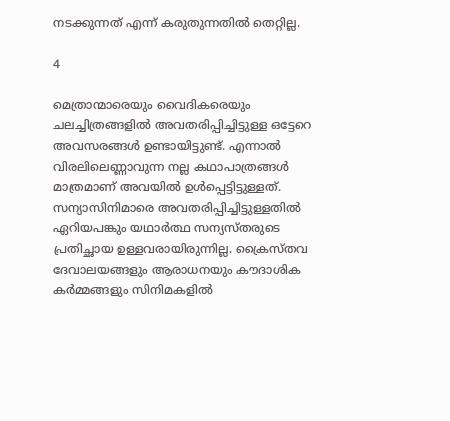നടക്കുന്നത് എന്ന് കരുതുന്നതില്‍ തെറ്റില്ല.

4

മെത്രാന്മാരെയും വൈദികരെയും ചലച്ചിത്രങ്ങളില്‍ അവതരിപ്പിച്ചിട്ടുള്ള ഒട്ടേറെ അവസരങ്ങള്‍ ഉണ്ടായിട്ടുണ്ട്. എന്നാല്‍ വിരലിലെണ്ണാവുന്ന നല്ല കഥാപാത്രങ്ങള്‍ മാത്രമാണ് അവയില്‍ ഉള്‍പ്പെട്ടിട്ടുള്ളത്. സന്യാസിനിമാരെ അവതരിപ്പിച്ചിട്ടുള്ളതില്‍ ഏറിയപങ്കും യഥാര്‍ത്ഥ സന്യസ്തരുടെ പ്രതിച്ഛായ ഉള്ളവരായിരുന്നില്ല. ക്രൈസ്തവ ദേവാലയങ്ങളും ആരാധനയും കൗദാശിക കര്‍മ്മങ്ങളും സിനിമകളില്‍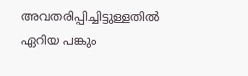അവതരിപ്പിച്ചിട്ടുള്ളതില്‍ ഏറിയ പങ്കും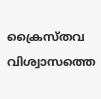ക്രൈസ്തവ വിശ്വാസത്തെ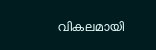വികലമായി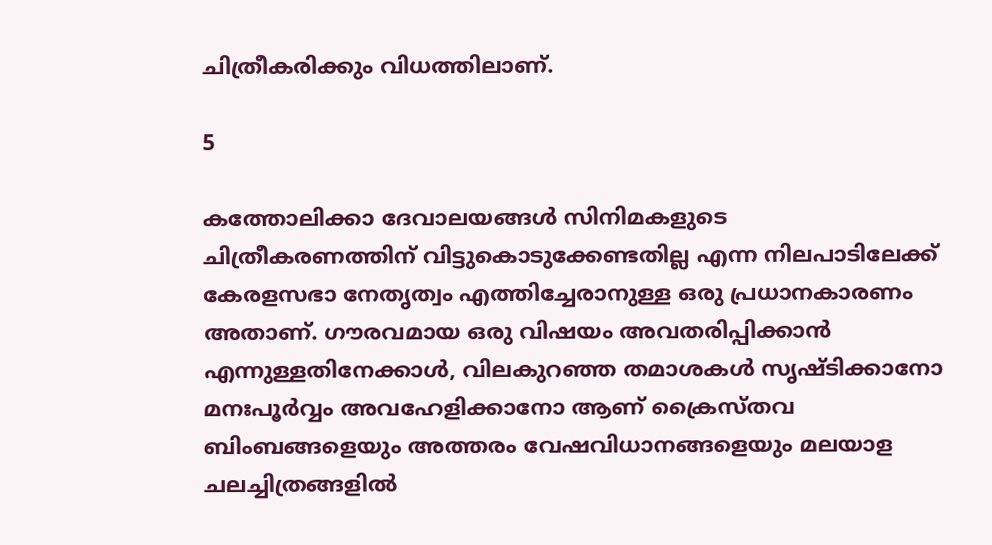ചിത്രീകരിക്കും വിധത്തിലാണ്.

5

കത്തോലിക്കാ ദേവാലയങ്ങള്‍ സിനിമകളുടെ ചിത്രീകരണത്തിന് വിട്ടുകൊടുക്കേണ്ടതില്ല എന്ന നിലപാടിലേക്ക് കേരളസഭാ നേതൃത്വം എത്തിച്ചേരാനുള്ള ഒരു പ്രധാനകാരണം അതാണ്. ഗൗരവമായ ഒരു വിഷയം അവതരിപ്പിക്കാന്‍ എന്നുള്ളതിനേക്കാള്‍, വിലകുറഞ്ഞ തമാശകള്‍ സൃഷ്ടിക്കാനോ മനഃപൂര്‍വ്വം അവഹേളിക്കാനോ ആണ് ക്രൈസ്തവ ബിംബങ്ങളെയും അത്തരം വേഷവിധാനങ്ങളെയും മലയാള ചലച്ചിത്രങ്ങളില്‍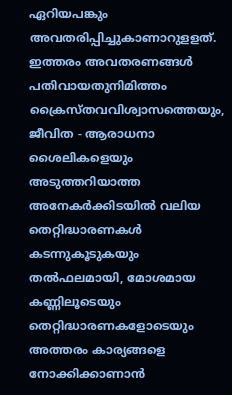ഏറിയപങ്കും അവതരിപ്പിച്ചുകാണാറുളളത്. ഇത്തരം അവതരണങ്ങള്‍ പതിവായതുനിമിത്തം ക്രൈസ്തവവിശ്വാസത്തെയും, ജീവിത - ആരാധനാ ശൈലികളെയും അടുത്തറിയാത്ത അനേകര്‍ക്കിടയില്‍ വലിയ തെറ്റിദ്ധാരണകള്‍ കടന്നുകൂടുകയും തല്‍ഫലമായി, മോശമായ കണ്ണിലൂടെയും തെറ്റിദ്ധാരണകളോടെയും അത്തരം കാര്യങ്ങളെ നോക്കിക്കാണാന്‍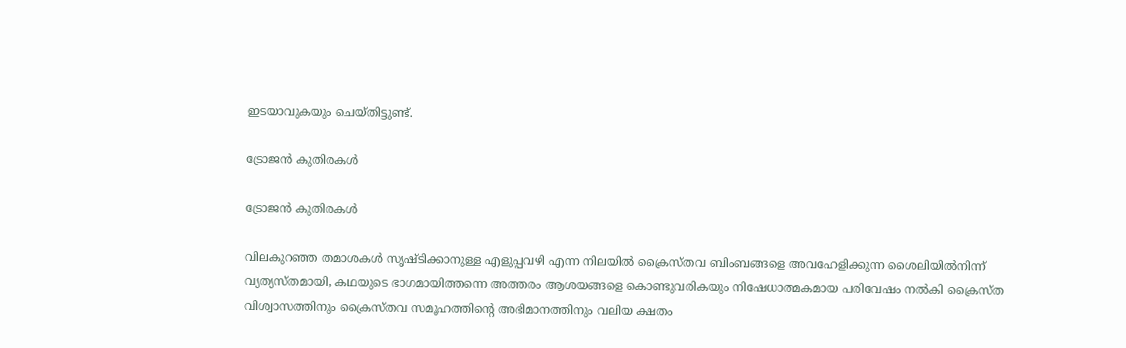ഇടയാവുകയും ചെയ്തിട്ടുണ്ട്.

ട്രോജന്‍ കുതിരകള്‍

ട്രോജന്‍ കുതിരകള്‍

വിലകുറഞ്ഞ തമാശകള്‍ സൃഷ്ടിക്കാനുള്ള എളുപ്പവഴി എന്ന നിലയില്‍ ക്രൈസ്തവ ബിംബങ്ങളെ അവഹേളിക്കുന്ന ശൈലിയില്‍നിന്ന് വ്യത്യസ്തമായി, കഥയുടെ ഭാഗമായിത്തന്നെ അത്തരം ആശയങ്ങളെ കൊണ്ടുവരികയും നിഷേധാത്മകമായ പരിവേഷം നല്‍കി ക്രൈസ്ത വിശ്വാസത്തിനും ക്രൈസ്തവ സമൂഹത്തിന്റെ അഭിമാനത്തിനും വലിയ ക്ഷതം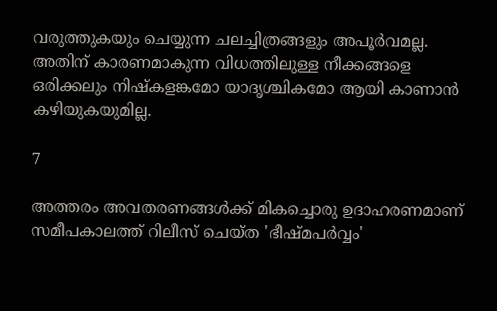വരുത്തുകയും ചെയ്യുന്ന ചലച്ചിത്രങ്ങളും അപൂര്‍വമല്ല. അതിന് കാരണമാകുന്ന വിധത്തിലുള്ള നീക്കങ്ങളെ ഒരിക്കലും നിഷ്‌കളങ്കമോ യാദൃശ്ചികമോ ആയി കാണാന്‍ കഴിയുകയുമില്ല.

7

അത്തരം അവതരണങ്ങള്‍ക്ക് മികച്ചൊരു ഉദാഹരണമാണ് സമീപകാലത്ത് റിലീസ് ചെയ്ത 'ഭീഷ്മപര്‍വ്വം'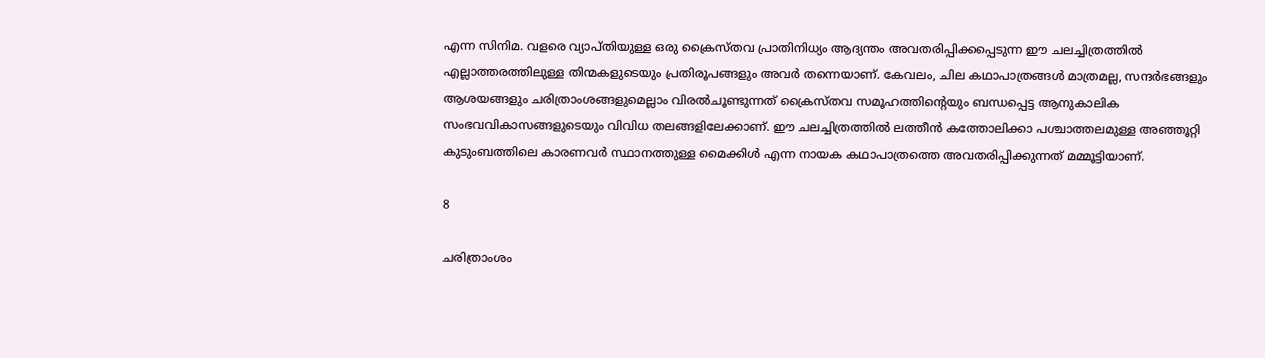എന്ന സിനിമ. വളരെ വ്യാപ്തിയുള്ള ഒരു ക്രൈസ്തവ പ്രാതിനിധ്യം ആദ്യന്തം അവതരിപ്പിക്കപ്പെടുന്ന ഈ ചലച്ചിത്രത്തില്‍ എല്ലാത്തരത്തിലുള്ള തിന്മകളുടെയും പ്രതിരൂപങ്ങളും അവര്‍ തന്നെയാണ്. കേവലം, ചില കഥാപാത്രങ്ങള്‍ മാത്രമല്ല, സന്ദര്‍ഭങ്ങളും ആശയങ്ങളും ചരിത്രാംശങ്ങളുമെല്ലാം വിരല്‍ചൂണ്ടുന്നത് ക്രൈസ്തവ സമൂഹത്തിന്റെയും ബന്ധപ്പെട്ട ആനുകാലിക സംഭവവികാസങ്ങളുടെയും വിവിധ തലങ്ങളിലേക്കാണ്. ഈ ചലച്ചിത്രത്തില്‍ ലത്തീന്‍ കത്തോലിക്കാ പശ്ചാത്തലമുള്ള അഞ്ഞൂറ്റി കുടുംബത്തിലെ കാരണവര്‍ സ്ഥാനത്തുള്ള മൈക്കിള്‍ എന്ന നായക കഥാപാത്രത്തെ അവതരിപ്പിക്കുന്നത് മമ്മൂട്ടിയാണ്.

8

ചരിത്രാംശം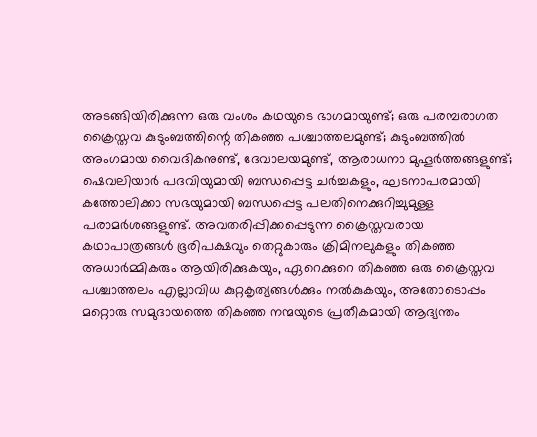അടങ്ങിയിരിക്കുന്ന ഒരു വംശം കഥയുടെ ഭാഗമായുണ്ട്; ഒരു പരമ്പരാഗത ക്രൈസ്തവ കുടുംബത്തിന്റെ തികഞ്ഞ പശ്ചാത്തലമുണ്ട്; കുടുംബത്തില്‍ അംഗമായ വൈദികനുണ്ട്, ദേവാലയമുണ്ട്, ആരാധനാ മുഹൂര്‍ത്തങ്ങളുണ്ട്; ഷെവലിയാര്‍ പദവിയുമായി ബന്ധപ്പെട്ട ചര്‍ച്ചകളും, ഘടനാപരമായി കത്തോലിക്കാ സഭയുമായി ബന്ധപ്പെട്ട പലതിനെക്കുറിച്ചുമുള്ള പരാമര്‍ശങ്ങളുണ്ട്. അവതരിപ്പിക്കപ്പെടുന്ന ക്രൈസ്തവരായ കഥാപാത്രങ്ങള്‍ ഭൂരിപക്ഷവും തെറ്റുകാരും ക്രിമിനലുകളും തികഞ്ഞ അധാര്‍മ്മികരും ആയിരിക്കുകയും, ഏറെക്കുറെ തികഞ്ഞ ഒരു ക്രൈസ്തവ പശ്ചാത്തലം എല്ലാവിധ കുറ്റകൃത്യങ്ങള്‍ക്കും നല്‍കുകയും, അതോടൊപ്പം മറ്റൊരു സമുദായത്തെ തികഞ്ഞ നന്മയുടെ പ്രതീകമായി ആദ്യന്തം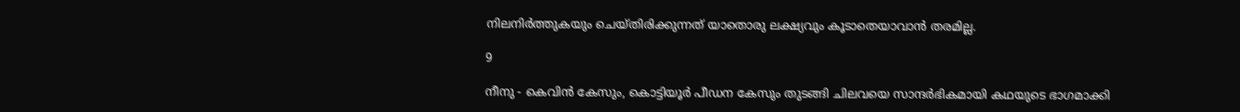നിലനിര്‍ത്തുകയും ചെയ്തിരിക്കുന്നത് യാതൊരു ലക്ഷ്യവും കൂടാതെയാവാന്‍ തരമില്ല.

9

നീനു - കെവിന്‍ കേസും, കൊട്ടിയൂര്‍ പീഡന കേസും തുടങ്ങി ചിലവയെ സാന്ദര്‍ഭികമായി കഥയുടെ ഭാഗമാക്കി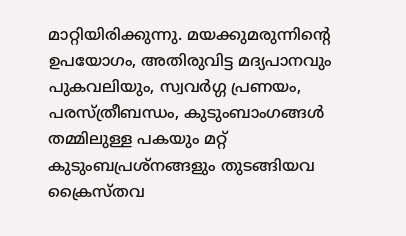മാറ്റിയിരിക്കുന്നു. മയക്കുമരുന്നിന്റെ ഉപയോഗം, അതിരുവിട്ട മദ്യപാനവും പുകവലിയും, സ്വവര്‍ഗ്ഗ പ്രണയം, പരസ്ത്രീബന്ധം, കുടുംബാംഗങ്ങള്‍ തമ്മിലുള്ള പകയും മറ്റ് കുടുംബപ്രശ്‌നങ്ങളും തുടങ്ങിയവ ക്രൈസ്തവ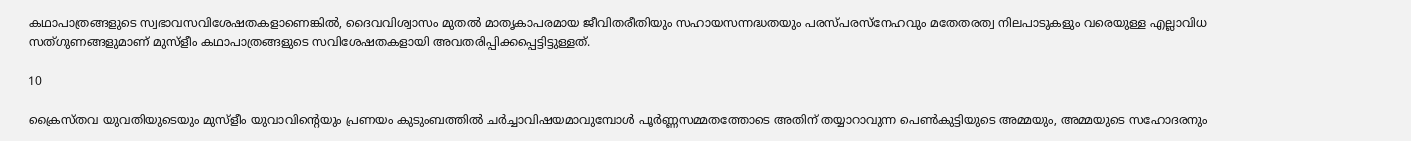കഥാപാത്രങ്ങളുടെ സ്വഭാവസവിശേഷതകളാണെങ്കില്‍, ദൈവവിശ്വാസം മുതല്‍ മാതൃകാപരമായ ജീവിതരീതിയും സഹായസന്നദ്ധതയും പരസ്പരസ്‌നേഹവും മതേതരത്വ നിലപാടുകളും വരെയുള്ള എല്ലാവിധ സത്ഗുണങ്ങളുമാണ് മുസ്‌ളീം കഥാപാത്രങ്ങളുടെ സവിശേഷതകളായി അവതരിപ്പിക്കപ്പെട്ടിട്ടുള്ളത്.

10

ക്രൈസ്തവ യുവതിയുടെയും മുസ്‌ളീം യുവാവിന്റെയും പ്രണയം കുടുംബത്തില്‍ ചര്‍ച്ചാവിഷയമാവുമ്പോള്‍ പൂര്‍ണ്ണസമ്മതത്തോടെ അതിന് തയ്യാറാവുന്ന പെണ്‍കുട്ടിയുടെ അമ്മയും, അമ്മയുടെ സഹോദരനും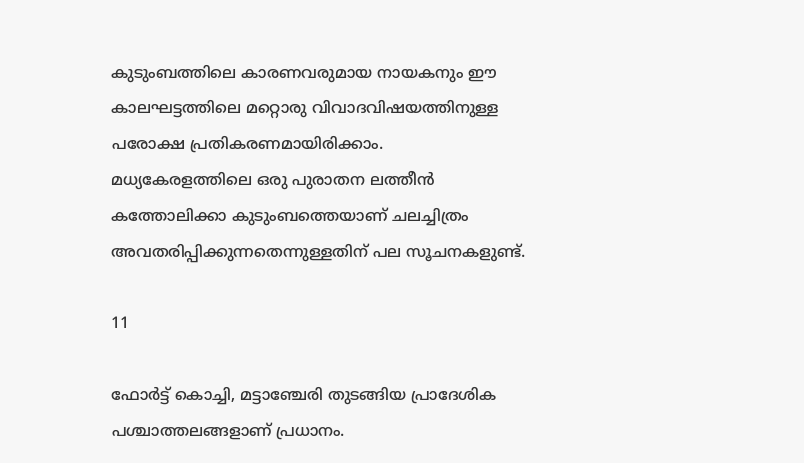കുടുംബത്തിലെ കാരണവരുമായ നായകനും ഈ കാലഘട്ടത്തിലെ മറ്റൊരു വിവാദവിഷയത്തിനുള്ള പരോക്ഷ പ്രതികരണമായിരിക്കാം. മധ്യകേരളത്തിലെ ഒരു പുരാതന ലത്തീന്‍ കത്തോലിക്കാ കുടുംബത്തെയാണ് ചലച്ചിത്രം അവതരിപ്പിക്കുന്നതെന്നുള്ളതിന് പല സൂചനകളുണ്ട്.

11

ഫോര്‍ട്ട് കൊച്ചി, മട്ടാഞ്ചേരി തുടങ്ങിയ പ്രാദേശിക പശ്ചാത്തലങ്ങളാണ് പ്രധാനം.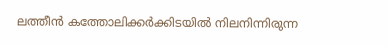ലത്തീന്‍ കത്തോലിക്കര്‍ക്കിടയില്‍ നിലനിന്നിരുന്ന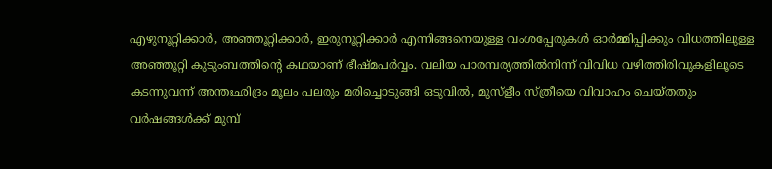എഴുനൂറ്റിക്കാര്‍, അഞ്ഞൂറ്റിക്കാര്‍, ഇരുനൂറ്റിക്കാര്‍ എന്നിങ്ങനെയുള്ള വംശപ്പേരുകള്‍ ഓര്‍മ്മിപ്പിക്കും വിധത്തിലുള്ള അഞ്ഞൂറ്റി കുടുംബത്തിന്റെ കഥയാണ് ഭീഷ്മപര്‍വ്വം. വലിയ പാരമ്പര്യത്തില്‍നിന്ന് വിവിധ വഴിത്തിരിവുകളിലൂടെ കടന്നുവന്ന് അന്തഃഛിദ്രം മൂലം പലരും മരിച്ചൊടുങ്ങി ഒടുവില്‍, മുസ്‌ളീം സ്ത്രീയെ വിവാഹം ചെയ്തതും വര്‍ഷങ്ങള്‍ക്ക് മുമ്പ്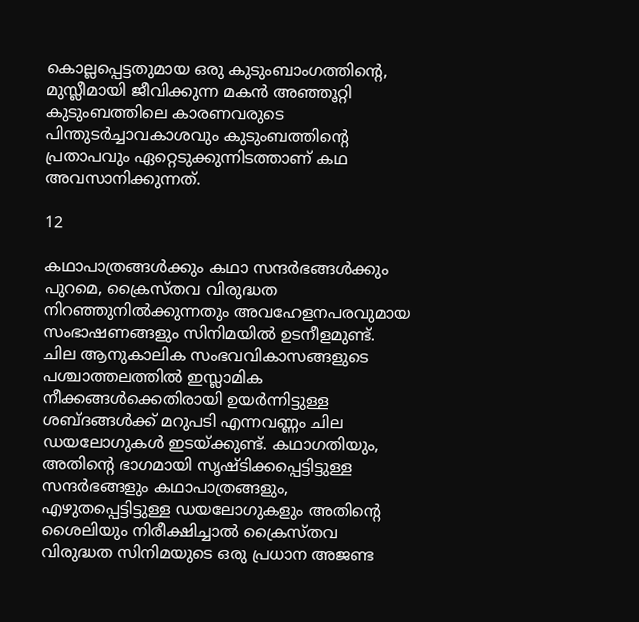കൊല്ലപ്പെട്ടതുമായ ഒരു കുടുംബാംഗത്തിന്റെ, മുസ്ലീമായി ജീവിക്കുന്ന മകന്‍ അഞ്ഞൂറ്റി കുടുംബത്തിലെ കാരണവരുടെ പിന്തുടര്‍ച്ചാവകാശവും കുടുംബത്തിന്റെ പ്രതാപവും ഏറ്റെടുക്കുന്നിടത്താണ് കഥ അവസാനിക്കുന്നത്.

12

കഥാപാത്രങ്ങള്‍ക്കും കഥാ സന്ദര്‍ഭങ്ങള്‍ക്കും പുറമെ, ക്രൈസ്തവ വിരുദ്ധത നിറഞ്ഞുനില്‍ക്കുന്നതും അവഹേളനപരവുമായ സംഭാഷണങ്ങളും സിനിമയില്‍ ഉടനീളമുണ്ട്. ചില ആനുകാലിക സംഭവവികാസങ്ങളുടെ പശ്ചാത്തലത്തില്‍ ഇസ്ലാമിക നീക്കങ്ങള്‍ക്കെതിരായി ഉയര്‍ന്നിട്ടുള്ള ശബ്ദങ്ങള്‍ക്ക് മറുപടി എന്നവണ്ണം ചില ഡയലോഗുകള്‍ ഇടയ്ക്കുണ്ട്. കഥാഗതിയും, അതിന്റെ ഭാഗമായി സൃഷ്ടിക്കപ്പെട്ടിട്ടുള്ള സന്ദര്‍ഭങ്ങളും കഥാപാത്രങ്ങളും, എഴുതപ്പെട്ടിട്ടുള്ള ഡയലോഗുകളും അതിന്റെ ശൈലിയും നിരീക്ഷിച്ചാല്‍ ക്രൈസ്തവ വിരുദ്ധത സിനിമയുടെ ഒരു പ്രധാന അജണ്ട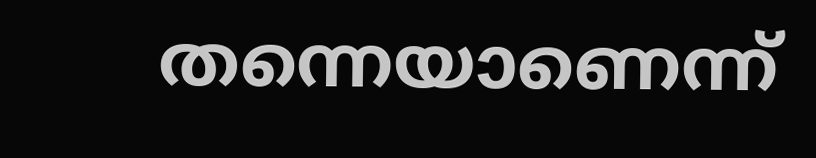തന്നെയാണെന്ന്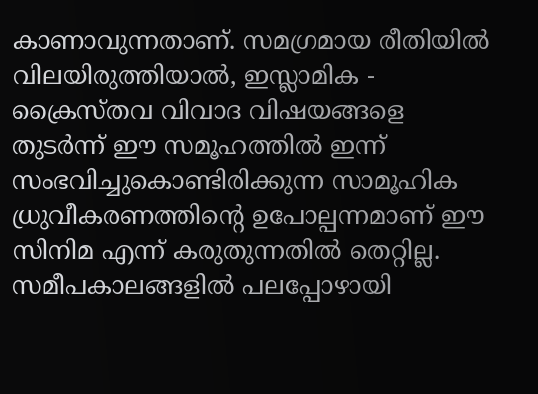കാണാവുന്നതാണ്. സമഗ്രമായ രീതിയില്‍ വിലയിരുത്തിയാല്‍, ഇസ്ലാമിക - ക്രൈസ്തവ വിവാദ വിഷയങ്ങളെ തുടര്‍ന്ന് ഈ സമൂഹത്തില്‍ ഇന്ന് സംഭവിച്ചുകൊണ്ടിരിക്കുന്ന സാമൂഹിക ധ്രുവീകരണത്തിന്റെ ഉപോല്പന്നമാണ് ഈ സിനിമ എന്ന് കരുതുന്നതില്‍ തെറ്റില്ല. സമീപകാലങ്ങളില്‍ പലപ്പോഴായി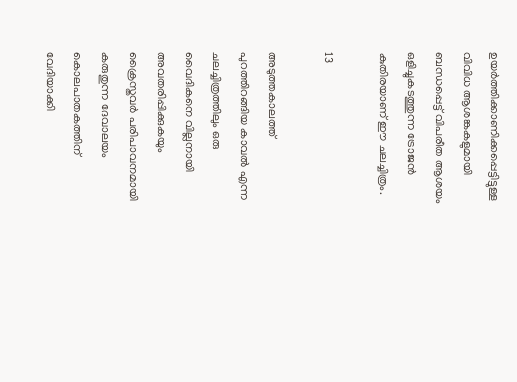ഉയര്‍ത്തിക്കാണിക്കപ്പെട്ടിട്ടുള്ള വിവിധ ആശങ്കകളുമായി ബന്ധപ്പെട്ട് വിപരീത ആശയം ഒളിച്ചുകടത്തുന്ന ട്രോജന്‍ കുതിരയാണ് ഈ ചലച്ചിത്രം.

13

അടുത്തകാലത്ത് പുറത്തിറങ്ങിയ കാവല്‍ എന്ന ചലച്ചിത്രത്തിലും ഒരു വൈദികനെ വില്ലനായി അവതരിപ്പിക്കുകയും ക്രൈസ്തവര്‍ പരിപാവനമായി കരുതുന്ന ദേവാലയം കൊലപാതകത്തിന് വേദിയാക്കി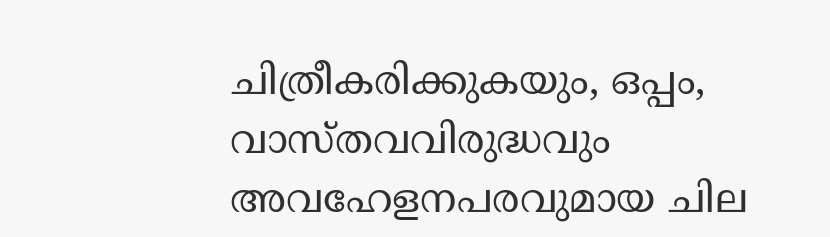ചിത്രീകരിക്കുകയും, ഒപ്പം, വാസ്തവവിരുദ്ധവും അവഹേളനപരവുമായ ചില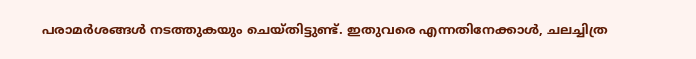പരാമര്‍ശങ്ങള്‍ നടത്തുകയും ചെയ്തിട്ടുണ്ട്. ഇതുവരെ എന്നതിനേക്കാള്‍, ചലച്ചിത്ര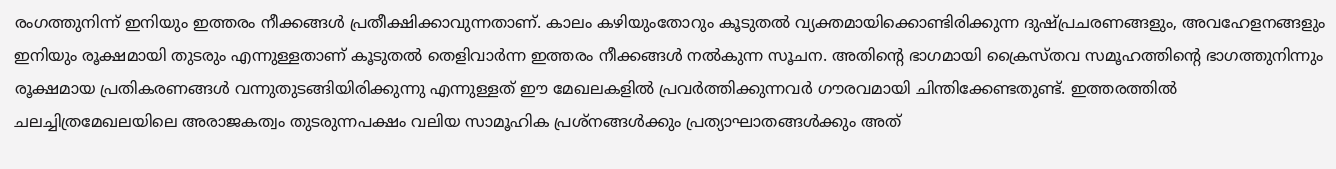രംഗത്തുനിന്ന് ഇനിയും ഇത്തരം നീക്കങ്ങള്‍ പ്രതീക്ഷിക്കാവുന്നതാണ്. കാലം കഴിയുംതോറും കൂടുതല്‍ വ്യക്തമായിക്കൊണ്ടിരിക്കുന്ന ദുഷ്പ്രചരണങ്ങളും, അവഹേളനങ്ങളും ഇനിയും രൂക്ഷമായി തുടരും എന്നുള്ളതാണ് കൂടുതല്‍ തെളിവാര്‍ന്ന ഇത്തരം നീക്കങ്ങള്‍ നല്‍കുന്ന സൂചന. അതിന്റെ ഭാഗമായി ക്രൈസ്തവ സമൂഹത്തിന്റെ ഭാഗത്തുനിന്നും രൂക്ഷമായ പ്രതികരണങ്ങള്‍ വന്നുതുടങ്ങിയിരിക്കുന്നു എന്നുള്ളത് ഈ മേഖലകളില്‍ പ്രവര്‍ത്തിക്കുന്നവര്‍ ഗൗരവമായി ചിന്തിക്കേണ്ടതുണ്ട്. ഇത്തരത്തില്‍ ചലച്ചിത്രമേഖലയിലെ അരാജകത്വം തുടരുന്നപക്ഷം വലിയ സാമൂഹിക പ്രശ്‌നങ്ങള്‍ക്കും പ്രത്യാഘാതങ്ങള്‍ക്കും അത്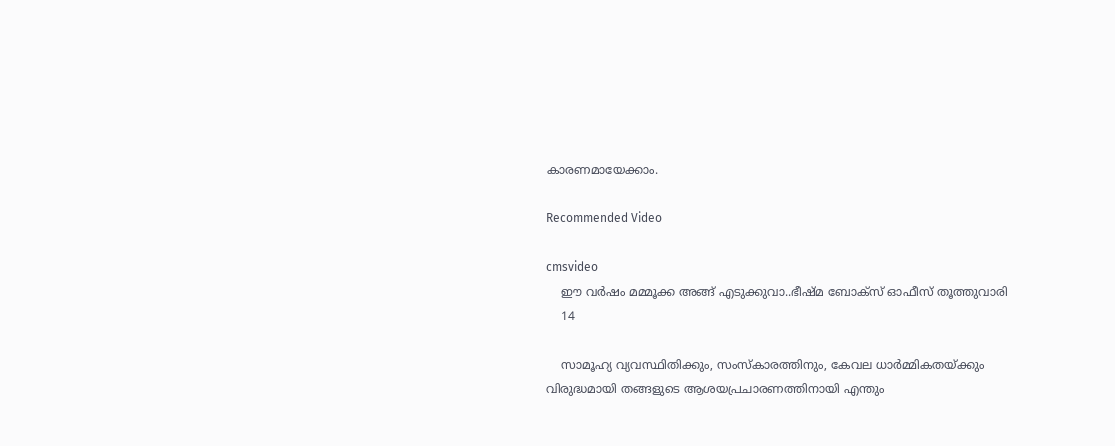കാരണമായേക്കാം.

Recommended Video

cmsvideo
    ഈ വർഷം മമ്മൂക്ക അങ്ങ് എടുക്കുവാ..ഭീഷ്മ ബോക്സ് ഓഫീസ് തൂത്തുവാരി
    14

    സാമൂഹ്യ വ്യവസ്ഥിതിക്കും, സംസ്‌കാരത്തിനും, കേവല ധാര്‍മ്മികതയ്ക്കും വിരുദ്ധമായി തങ്ങളുടെ ആശയപ്രചാരണത്തിനായി എന്തും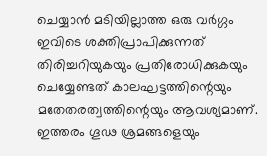ചെയ്യാന്‍ മടിയില്ലാത്ത ഒരു വര്‍ഗ്ഗം ഇവിടെ ശക്തിപ്രാപിക്കുന്നത് തിരിച്ചറിയുകയും പ്രതിരോധിക്കുകയും ചെയ്യേണ്ടത് കാലഘട്ടത്തിന്റെയും മതേതരത്വത്തിന്റെയും ആവശ്യമാണ്. ഇത്തരം ഗൂഢ ശ്രമങ്ങളെയും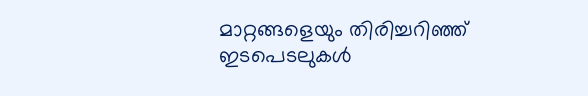മാറ്റങ്ങളെയും തിരിച്ചറിഞ്ഞ് ഇടപെടലുകള്‍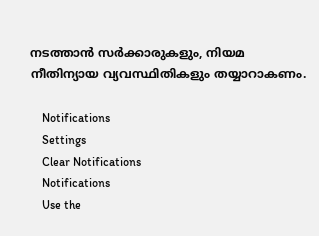നടത്താന്‍ സര്‍ക്കാരുകളും, നിയമ നീതിന്യായ വ്യവസ്ഥിതികളും തയ്യാറാകണം.

    Notifications
    Settings
    Clear Notifications
    Notifications
    Use the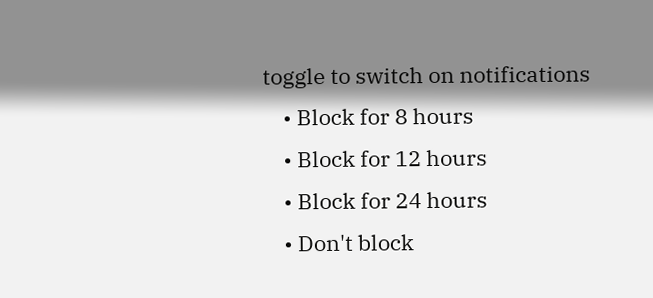toggle to switch on notifications
    • Block for 8 hours
    • Block for 12 hours
    • Block for 24 hours
    • Don't block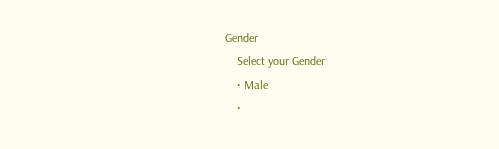Gender
    Select your Gender
    • Male
    •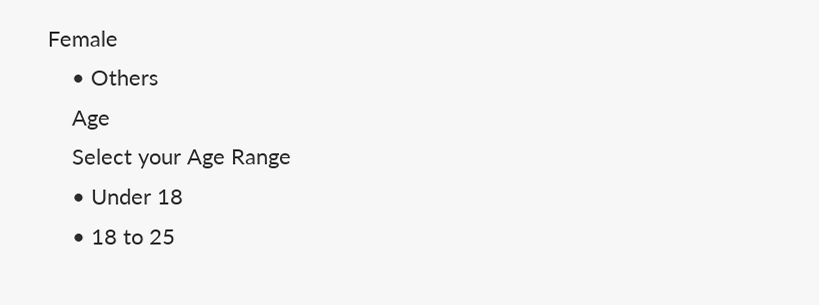Female
    • Others
    Age
    Select your Age Range
    • Under 18
    • 18 to 25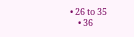• 26 to 35
    • 36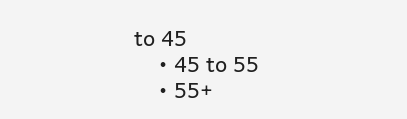to 45
    • 45 to 55
    • 55+